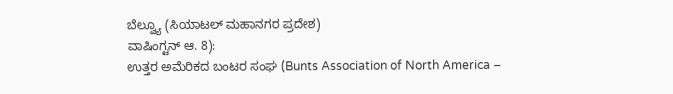ಬೆಲ್ವ್ಯೂ (ಸಿಯಾಟಲ್ ಮಹಾನಗರ ಪ್ರದೇಶ)
ವಾಷಿಂಗ್ಟನ್ ಆ. 8):
ಉತ್ತರ ಅಮೆರಿಕದ ಬಂಟರ ಸಂಘ (Bunts Association of North America –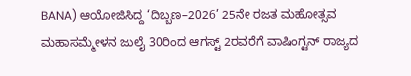BANA) ಆಯೋಜಿಸಿದ್ದ ‘ದಿಬ್ಬಣ–2026’ 25ನೇ ರಜತ ಮಹೋತ್ಸವ ಮಹಾಸಮ್ಮೇಳನ ಜುಲೈ 30ರಿಂದ ಆಗಸ್ಟ್ 2ರವರೆಗೆ ವಾಷಿಂಗ್ಟನ್ ರಾಜ್ಯದ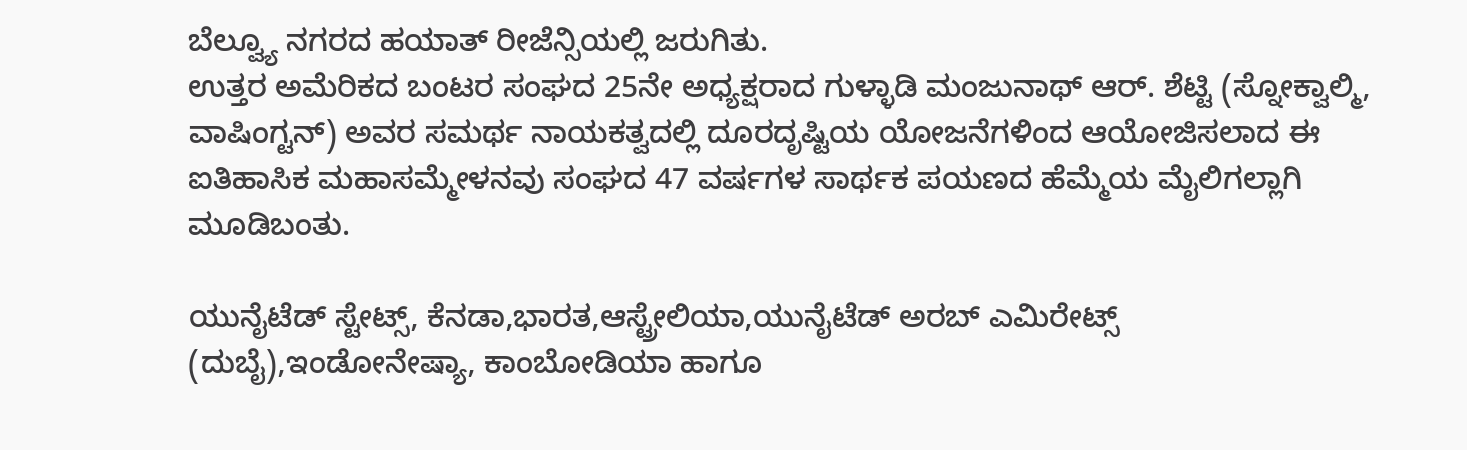ಬೆಲ್ವ್ಯೂ ನಗರದ ಹಯಾತ್ ರೀಜೆನ್ಸಿಯಲ್ಲಿ ಜರುಗಿತು.
ಉತ್ತರ ಅಮೆರಿಕದ ಬಂಟರ ಸಂಘದ 25ನೇ ಅಧ್ಯಕ್ಷರಾದ ಗುಳ್ಳಾಡಿ ಮಂಜುನಾಥ್ ಆರ್. ಶೆಟ್ಟಿ (ಸ್ನೋಕ್ವಾಲ್ಮಿ, ವಾಷಿಂಗ್ಟನ್) ಅವರ ಸಮರ್ಥ ನಾಯಕತ್ವದಲ್ಲಿ ದೂರದೃಷ್ಟಿಯ ಯೋಜನೆಗಳಿಂದ ಆಯೋಜಿಸಲಾದ ಈ ಐತಿಹಾಸಿಕ ಮಹಾಸಮ್ಮೇಳನವು ಸಂಘದ 47 ವರ್ಷಗಳ ಸಾರ್ಥಕ ಪಯಣದ ಹೆಮ್ಮೆಯ ಮೈಲಿಗಲ್ಲಾಗಿ ಮೂಡಿಬಂತು.

ಯುನೈಟೆಡ್ ಸ್ಟೇಟ್ಸ್, ಕೆನಡಾ,ಭಾರತ,ಆಸ್ಟ್ರೇಲಿಯಾ,ಯುನೈಟೆಡ್ ಅರಬ್ ಎಮಿರೇಟ್ಸ್ (ದುಬೈ),ಇಂಡೋನೇಷ್ಯಾ, ಕಾಂಬೋಡಿಯಾ ಹಾಗೂ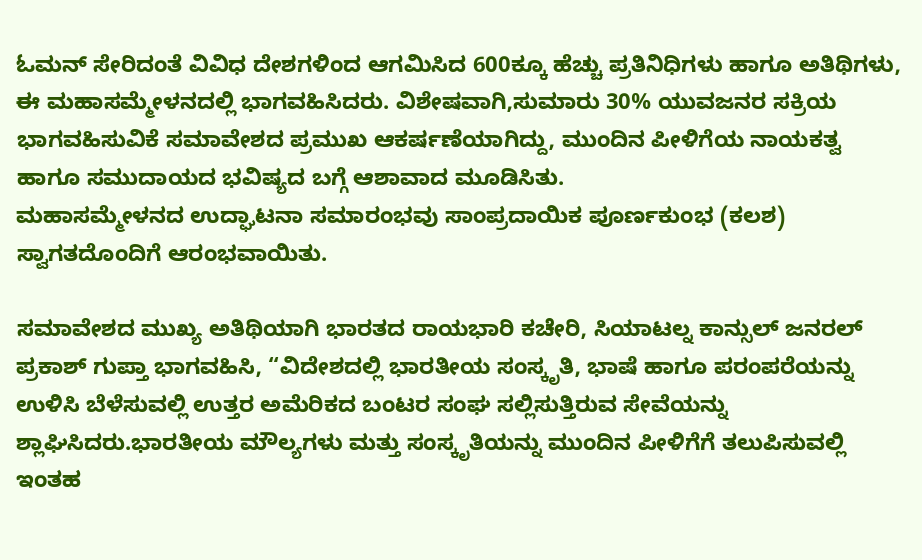ಓಮನ್ ಸೇರಿದಂತೆ ವಿವಿಧ ದೇಶಗಳಿಂದ ಆಗಮಿಸಿದ 600ಕ್ಕೂ ಹೆಚ್ಚು ಪ್ರತಿನಿಧಿಗಳು ಹಾಗೂ ಅತಿಥಿಗಳು, ಈ ಮಹಾಸಮ್ಮೇಳನದಲ್ಲಿ ಭಾಗವಹಿಸಿದರು. ವಿಶೇಷವಾಗಿ,ಸುಮಾರು 30% ಯುವಜನರ ಸಕ್ರಿಯ ಭಾಗವಹಿಸುವಿಕೆ ಸಮಾವೇಶದ ಪ್ರಮುಖ ಆಕರ್ಷಣೆಯಾಗಿದ್ದು, ಮುಂದಿನ ಪೀಳಿಗೆಯ ನಾಯಕತ್ವ ಹಾಗೂ ಸಮುದಾಯದ ಭವಿಷ್ಯದ ಬಗ್ಗೆ ಆಶಾವಾದ ಮೂಡಿಸಿತು.
ಮಹಾಸಮ್ಮೇಳನದ ಉದ್ಘಾಟನಾ ಸಮಾರಂಭವು ಸಾಂಪ್ರದಾಯಿಕ ಪೂರ್ಣಕುಂಭ (ಕಲಶ) ಸ್ವಾಗತದೊಂದಿಗೆ ಆರಂಭವಾಯಿತು.

ಸಮಾವೇಶದ ಮುಖ್ಯ ಅತಿಥಿಯಾಗಿ ಭಾರತದ ರಾಯಭಾರಿ ಕಚೇರಿ, ಸಿಯಾಟಲ್ನ ಕಾನ್ಸುಲ್ ಜನರಲ್ ಪ್ರಕಾಶ್ ಗುಪ್ತಾ ಭಾಗವಹಿಸಿ, “ವಿದೇಶದಲ್ಲಿ ಭಾರತೀಯ ಸಂಸ್ಕೃತಿ, ಭಾಷೆ ಹಾಗೂ ಪರಂಪರೆಯನ್ನು ಉಳಿಸಿ ಬೆಳೆಸುವಲ್ಲಿ ಉತ್ತರ ಅಮೆರಿಕದ ಬಂಟರ ಸಂಘ ಸಲ್ಲಿಸುತ್ತಿರುವ ಸೇವೆಯನ್ನು ಶ್ಲಾಘಿಸಿದರು.ಭಾರತೀಯ ಮೌಲ್ಯಗಳು ಮತ್ತು ಸಂಸ್ಕೃತಿಯನ್ನು ಮುಂದಿನ ಪೀಳಿಗೆಗೆ ತಲುಪಿಸುವಲ್ಲಿ ಇಂತಹ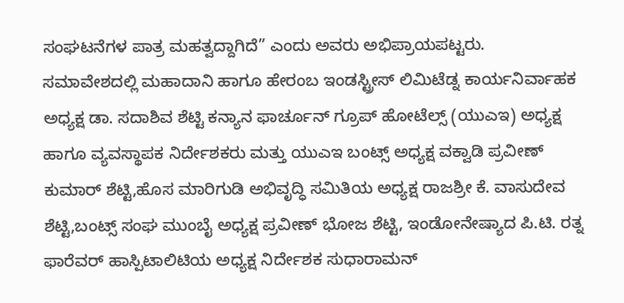ಸಂಘಟನೆಗಳ ಪಾತ್ರ ಮಹತ್ವದ್ದಾಗಿದೆ” ಎಂದು ಅವರು ಅಭಿಪ್ರಾಯಪಟ್ಟರು.
ಸಮಾವೇಶದಲ್ಲಿ ಮಹಾದಾನಿ ಹಾಗೂ ಹೇರಂಬ ಇಂಡಸ್ಟ್ರೀಸ್ ಲಿಮಿಟೆಡ್ನ ಕಾರ್ಯನಿರ್ವಾಹಕ ಅಧ್ಯಕ್ಷ ಡಾ. ಸದಾಶಿವ ಶೆಟ್ಟಿ ಕನ್ಯಾನ ಫಾರ್ಚೂನ್ ಗ್ರೂಪ್ ಹೋಟೆಲ್ಸ್ (ಯುಎಇ) ಅಧ್ಯಕ್ಷ ಹಾಗೂ ವ್ಯವಸ್ಥಾಪಕ ನಿರ್ದೇಶಕರು ಮತ್ತು ಯುಎಇ ಬಂಟ್ಸ್ ಅಧ್ಯಕ್ಷ ವಕ್ವಾಡಿ ಪ್ರವೀಣ್ ಕುಮಾರ್ ಶೆಟ್ಟಿ,ಹೊಸ ಮಾರಿಗುಡಿ ಅಭಿವೃದ್ಧಿ ಸಮಿತಿಯ ಅಧ್ಯಕ್ಷ ರಾಜಶ್ರೀ ಕೆ. ವಾಸುದೇವ ಶೆಟ್ಟಿ,ಬಂಟ್ಸ್ ಸಂಘ ಮುಂಬೈ ಅಧ್ಯಕ್ಷ ಪ್ರವೀಣ್ ಭೋಜ ಶೆಟ್ಟಿ, ಇಂಡೋನೇಷ್ಯಾದ ಪಿ.ಟಿ. ರತ್ನ ಫಾರೆವರ್ ಹಾಸ್ಪಿಟಾಲಿಟಿಯ ಅಧ್ಯಕ್ಷ ನಿರ್ದೇಶಕ ಸುಧಾರಾಮನ್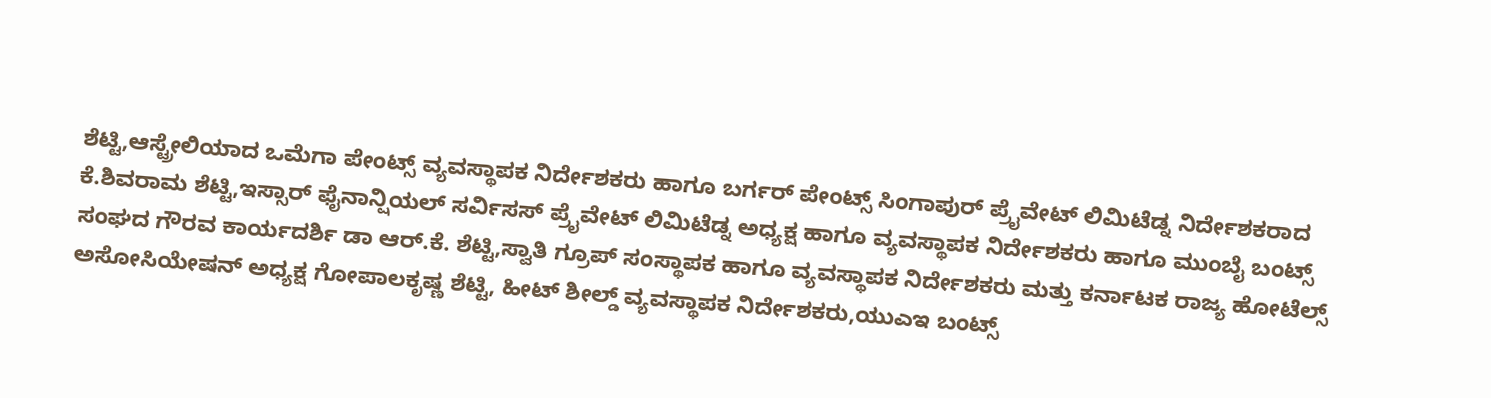ಶೆಟ್ಟಿ,ಆಸ್ಟ್ರೇಲಿಯಾದ ಒಮೆಗಾ ಪೇಂಟ್ಸ್ ವ್ಯವಸ್ಥಾಪಕ ನಿರ್ದೇಶಕರು ಹಾಗೂ ಬರ್ಗರ್ ಪೇಂಟ್ಸ್ ಸಿಂಗಾಪುರ್ ಪ್ರೈವೇಟ್ ಲಿಮಿಟೆಡ್ನ ನಿರ್ದೇಶಕರಾದ ಕೆ.ಶಿವರಾಮ ಶೆಟ್ಟಿ,ಇಸ್ಸಾರ್ ಫೈನಾನ್ಷಿಯಲ್ ಸರ್ವಿಸಸ್ ಪ್ರೈವೇಟ್ ಲಿಮಿಟೆಡ್ನ ಅಧ್ಯಕ್ಷ ಹಾಗೂ ವ್ಯವಸ್ಥಾಪಕ ನಿರ್ದೇಶಕರು ಹಾಗೂ ಮುಂಬೈ ಬಂಟ್ಸ್ ಸಂಘದ ಗೌರವ ಕಾರ್ಯದರ್ಶಿ ಡಾ ಆರ್.ಕೆ. ಶೆಟ್ಟಿ,ಸ್ವಾತಿ ಗ್ರೂಪ್ ಸಂಸ್ಥಾಪಕ ಹಾಗೂ ವ್ಯವಸ್ಥಾಪಕ ನಿರ್ದೇಶಕರು ಮತ್ತು ಕರ್ನಾಟಕ ರಾಜ್ಯ ಹೋಟೆಲ್ಸ್ ಅಸೋಸಿಯೇಷನ್ ಅಧ್ಯಕ್ಷ ಗೋಪಾಲಕೃಷ್ಣ ಶೆಟ್ಟಿ, ಹೀಟ್ ಶೀಲ್ಡ್ ವ್ಯವಸ್ಥಾಪಕ ನಿರ್ದೇಶಕರು,ಯುಎಇ ಬಂಟ್ಸ್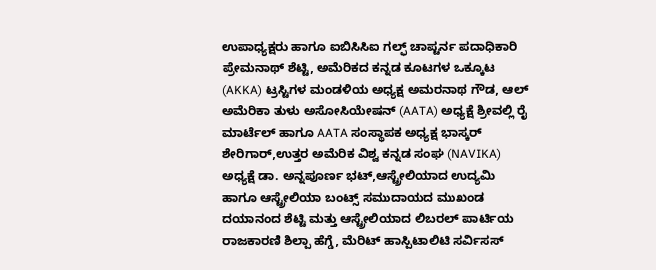ಉಪಾಧ್ಯಕ್ಷರು ಹಾಗೂ ಐಬಿಸಿಸಿಐ ಗಲ್ಫ್ ಚಾಪ್ಟರ್ನ ಪದಾಧಿಕಾರಿ ಪ್ರೇಮನಾಥ್ ಶೆಟ್ಟಿ, ಅಮೆರಿಕದ ಕನ್ನಡ ಕೂಟಗಳ ಒಕ್ಕೂಟ (AKKA) ಟ್ರಸ್ಟಿಗಳ ಮಂಡಳಿಯ ಅಧ್ಯಕ್ಷ ಅಮರನಾಥ ಗೌಡ, ಆಲ್ ಅಮೆರಿಕಾ ತುಳು ಅಸೋಸಿಯೇಷನ್ (AATA) ಅಧ್ಯಕ್ಷೆ ಶ್ರೀವಲ್ಲಿ ರೈ ಮಾರ್ಟೆಲ್ ಹಾಗೂ AATA ಸಂಸ್ಥಾಪಕ ಅಧ್ಯಕ್ಷ ಭಾಸ್ಕರ್ ಶೇರಿಗಾರ್,ಉತ್ತರ ಅಮೆರಿಕ ವಿಶ್ವ ಕನ್ನಡ ಸಂಘ (NAVIKA) ಅಧ್ಯಕ್ಷೆ ಡಾ. ಅನ್ನಪೂರ್ಣ ಭಟ್,ಆಸ್ಟ್ರೇಲಿಯಾದ ಉದ್ಯಮಿ ಹಾಗೂ ಆಸ್ಟ್ರೇಲಿಯಾ ಬಂಟ್ಸ್ ಸಮುದಾಯದ ಮುಖಂಡ ದಯಾನಂದ ಶೆಟ್ಟಿ ಮತ್ತು ಆಸ್ಟ್ರೇಲಿಯಾದ ಲಿಬರಲ್ ಪಾರ್ಟಿಯ ರಾಜಕಾರಣಿ ಶಿಲ್ಪಾ ಹೆಗ್ಡೆ, ಮೆರಿಟ್ ಹಾಸ್ಪಿಟಾಲಿಟಿ ಸರ್ವಿಸಸ್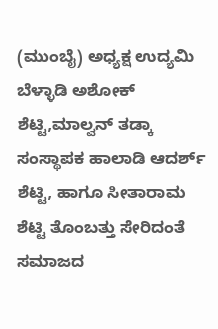(ಮುಂಬೈ) ಅಧ್ಯಕ್ಷ ಉದ್ಯಮಿ ಬೆಳ್ಳಾಡಿ ಅಶೋಕ್ ಶೆಟ್ಟಿ,ಮಾಲ್ವನ್ ತಡ್ಕಾ ಸಂಸ್ಥಾಪಕ ಹಾಲಾಡಿ ಆದರ್ಶ್ ಶೆಟ್ಟಿ, ಹಾಗೂ ಸೀತಾರಾಮ ಶೆಟ್ಟಿ ತೊಂಬತ್ತು ಸೇರಿದಂತೆ ಸಮಾಜದ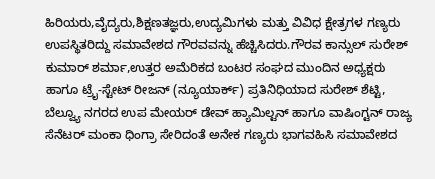ಹಿರಿಯರು,ವೈದ್ಯರು,ಶಿಕ್ಷಣತಜ್ಞರು,ಉದ್ಯಮಿಗಳು ಮತ್ತು ವಿವಿಧ ಕ್ಷೇತ್ರಗಳ ಗಣ್ಯರು ಉಪಸ್ಥಿತರಿದ್ದು ಸಮಾವೇಶದ ಗೌರವವನ್ನು ಹೆಚ್ಚಿಸಿದರು.ಗೌರವ ಕಾನ್ಸುಲ್ ಸುರೇಶ್ ಕುಮಾರ್ ಶರ್ಮಾ,ಉತ್ತರ ಅಮೆರಿಕದ ಬಂಟರ ಸಂಘದ ಮುಂದಿನ ಅಧ್ಯಕ್ಷರು ಹಾಗೂ ಟ್ರೈ-ಸ್ಟೇಟ್ ರೀಜನ್ (ನ್ಯೂಯಾರ್ಕ್) ಪ್ರತಿನಿಧಿಯಾದ ಸುರೇಶ್ ಶೆಟ್ಟಿ, ಬೆಲ್ವ್ಯೂ ನಗರದ ಉಪ ಮೇಯರ್ ಡೇವ್ ಹ್ಯಾಮಿಲ್ಟನ್ ಹಾಗೂ ವಾಷಿಂಗ್ಟನ್ ರಾಜ್ಯ ಸೆನೆಟರ್ ಮಂಕಾ ಧಿಂಗ್ರಾ ಸೇರಿದಂತೆ ಅನೇಕ ಗಣ್ಯರು ಭಾಗವಹಿಸಿ ಸಮಾವೇಶದ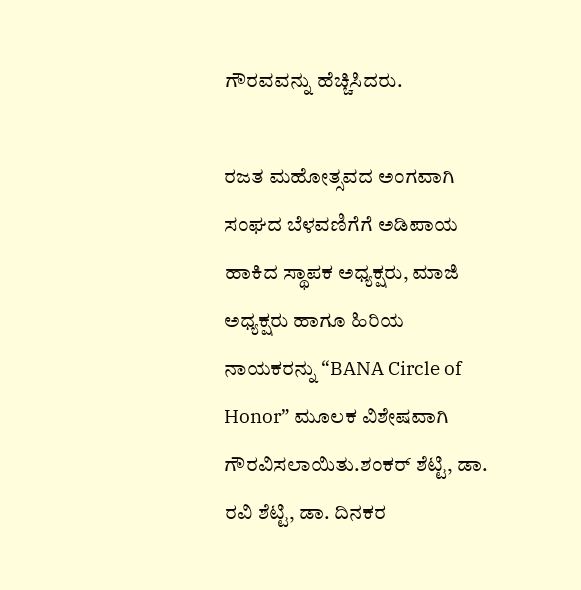ಗೌರವವನ್ನು ಹೆಚ್ಚಿಸಿದರು.

ರಜತ ಮಹೋತ್ಸವದ ಅಂಗವಾಗಿ ಸಂಘದ ಬೆಳವಣಿಗೆಗೆ ಅಡಿಪಾಯ ಹಾಕಿದ ಸ್ಥಾಪಕ ಅಧ್ಯಕ್ಷರು, ಮಾಜಿ ಅಧ್ಯಕ್ಷರು ಹಾಗೂ ಹಿರಿಯ ನಾಯಕರನ್ನು “BANA Circle of Honor” ಮೂಲಕ ವಿಶೇಷವಾಗಿ ಗೌರವಿಸಲಾಯಿತು.ಶಂಕರ್ ಶೆಟ್ಟಿ, ಡಾ. ರವಿ ಶೆಟ್ಟಿ, ಡಾ. ದಿನಕರ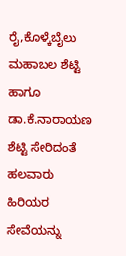ರೈ,ಕೊಳ್ಕೆಬೈಲು ಮಹಾಬಲ ಶೆಟ್ಟಿ ಹಾಗೂ ಡಾ.ಕೆ.ನಾರಾಯಣ ಶೆಟ್ಟಿ ಸೇರಿದಂತೆ ಹಲವಾರು ಹಿರಿಯರ ಸೇವೆಯನ್ನು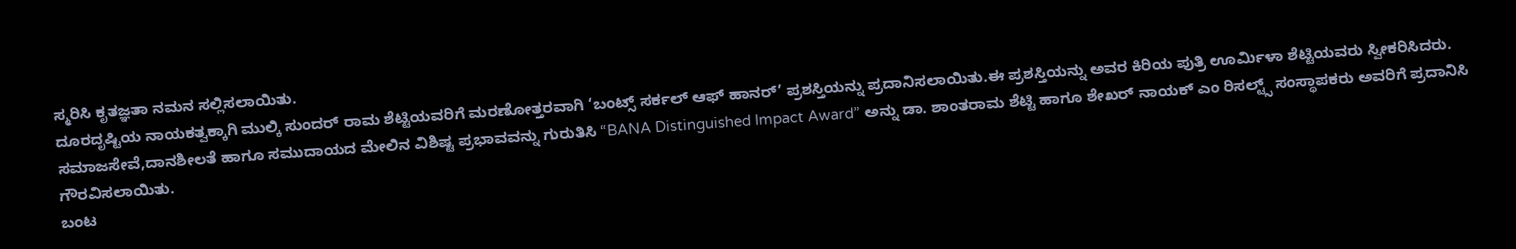ಸ್ಮರಿಸಿ ಕೃತಜ್ಞತಾ ನಮನ ಸಲ್ಲಿಸಲಾಯಿತು.
ದೂರದೃಷ್ಟಿಯ ನಾಯಕತ್ವಕ್ಕಾಗಿ ಮುಲ್ಕಿ ಸುಂದರ್ ರಾಮ ಶೆಟ್ಟಿಯವರಿಗೆ ಮರಣೋತ್ತರವಾಗಿ ‘ಬಂಟ್ಸ್ ಸರ್ಕಲ್ ಆಫ್ ಹಾನರ್’ ಪ್ರಶಸ್ತಿಯನ್ನು ಪ್ರದಾನಿಸಲಾಯಿತು.ಈ ಪ್ರಶಸ್ತಿಯನ್ನು ಅವರ ಕಿರಿಯ ಪುತ್ರಿ ಊರ್ಮಿಳಾ ಶೆಟ್ಟಿಯವರು ಸ್ವೀಕರಿಸಿದರು.
ಸಮಾಜಸೇವೆ,ದಾನಶೀಲತೆ ಹಾಗೂ ಸಮುದಾಯದ ಮೇಲಿನ ವಿಶಿಷ್ಟ ಪ್ರಭಾವವನ್ನು ಗುರುತಿಸಿ “BANA Distinguished Impact Award” ಅನ್ನು ಡಾ. ಶಾಂತರಾಮ ಶೆಟ್ಟಿ ಹಾಗೂ ಶೇಖರ್ ನಾಯಕ್ ಎಂ ರಿಸಲ್ಟ್ಸ್ ಸಂಸ್ಥಾಪಕರು ಅವರಿಗೆ ಪ್ರದಾನಿಸಿ ಗೌರವಿಸಲಾಯಿತು.
ಬಂಟ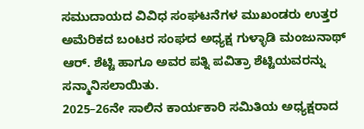ಸಮುದಾಯದ ವಿವಿಧ ಸಂಘಟನೆಗಳ ಮುಖಂಡರು ಉತ್ತರ ಅಮೆರಿಕದ ಬಂಟರ ಸಂಘದ ಅಧ್ಯಕ್ಷ ಗುಳ್ಳಾಡಿ ಮಂಜುನಾಥ್ ಆರ್. ಶೆಟ್ಟಿ ಹಾಗೂ ಅವರ ಪತ್ನಿ ಪವಿತ್ರಾ ಶೆಟ್ಟಿಯವರನ್ನು ಸನ್ಮಾನಿಸಲಾಯಿತು.
2025–26ನೇ ಸಾಲಿನ ಕಾರ್ಯಕಾರಿ ಸಮಿತಿಯ ಅಧ್ಯಕ್ಷರಾದ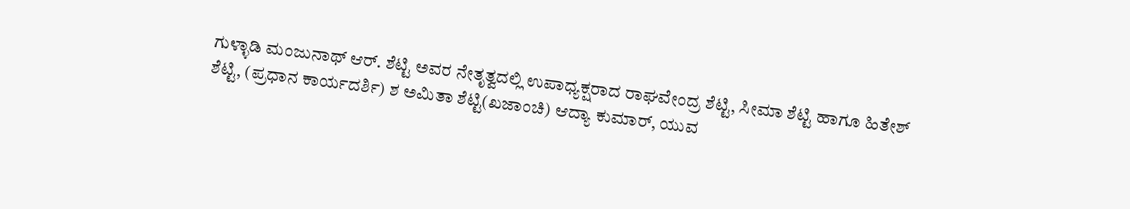ಗುಳ್ಳಾಡಿ ಮಂಜುನಾಥ್ ಆರ್. ಶೆಟ್ಟಿ ಅವರ ನೇತೃತ್ವದಲ್ಲಿ ಉಪಾಧ್ಯಕ್ಷರಾದ ರಾಘವೇಂದ್ರ ಶೆಟ್ಟಿ, ಸೀಮಾ ಶೆಟ್ಟಿ ಹಾಗೂ ಹಿತೇಶ್ ಶೆಟ್ಟಿ, (ಪ್ರಧಾನ ಕಾರ್ಯದರ್ಶಿ) ಶ ಅಮಿತಾ ಶೆಟ್ಟಿ(ಖಜಾಂಚಿ) ಆದ್ಯಾ ಕುಮಾರ್, ಯುವ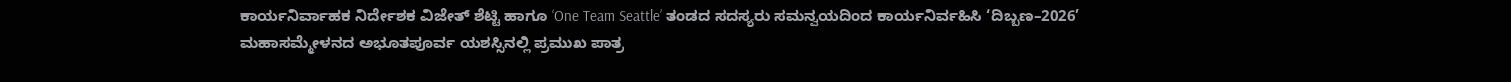ಕಾರ್ಯನಿರ್ವಾಹಕ ನಿರ್ದೇಶಕ ವಿಜೇತ್ ಶೆಟ್ಟಿ ಹಾಗೂ ‘One Team Seattle’ ತಂಡದ ಸದಸ್ಯರು ಸಮನ್ವಯದಿಂದ ಕಾರ್ಯನಿರ್ವಹಿಸಿ ‘ದಿಬ್ಬಣ–2026’ ಮಹಾಸಮ್ಮೇಳನದ ಅಭೂತಪೂರ್ವ ಯಶಸ್ಸಿನಲ್ಲಿ ಪ್ರಮುಖ ಪಾತ್ರ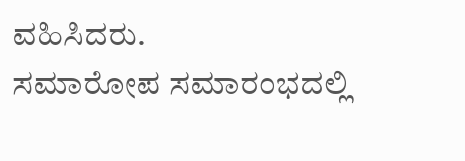ವಹಿಸಿದರು.
ಸಮಾರೋಪ ಸಮಾರಂಭದಲ್ಲಿ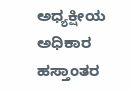ಅಧ್ಯಕ್ಷೀಯ ಅಧಿಕಾರ ಹಸ್ತಾಂತರ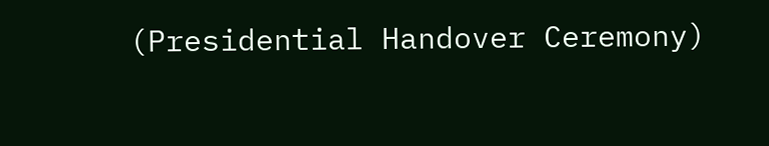(Presidential Handover Ceremony)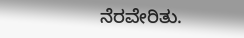ನೆರವೇರಿತು.